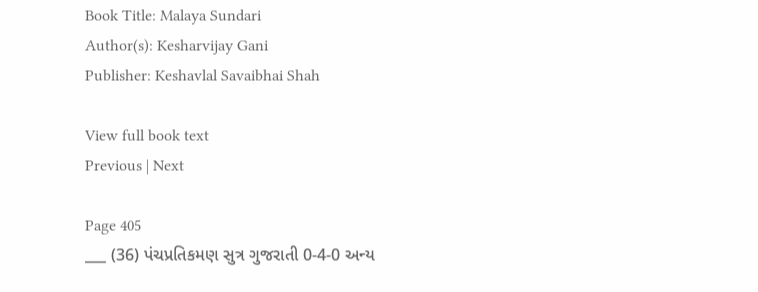Book Title: Malaya Sundari
Author(s): Kesharvijay Gani
Publisher: Keshavlal Savaibhai Shah

View full book text
Previous | Next

Page 405
___ (36) પંચપ્રતિકમણ સુત્ર ગુજરાતી 0-4-0 અન્ય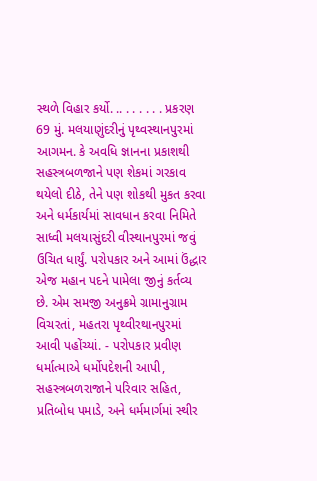સ્થળે વિહાર કર્યો. .. . . . . . . પ્રકરણ 69 મું. મલયાણુંદરીનું પૃથ્વસ્થાનપુરમાં આગમન. કે અવધિ જ્ઞાનના પ્રકાશથી સહસ્ત્રબળજાને પણ શેકમાં ગરકાવ થયેલો દીઠે, તેને પણ શોકથી મુકત કરવા અને ધર્મકાર્યમાં સાવધાન કરવા નિમિતે સાધ્વી મલયાસુંદરી વીસ્થાનપુરમાં જવું ઉચિત ધાર્યું. પરોપકાર અને આમાં ઉંદ્ધાર એજ મહાન પદને પામેલા જીનું કર્તવ્ય છે. એમ સમજી અનુક્રમે ગ્રામાનુગ્રામ વિચરતાં, મહતરા પૃથ્વીરથાનપુરમાં આવી પહોંચ્યાં. - પરોપકાર પ્રવીણ ધર્માત્માએ ધર્મોપદેશની આપી, સહસ્ત્રબળરાજાને પરિવાર સહિત, પ્રતિબોધ પમાડે, અને ધર્મમાર્ગમાં સ્થીર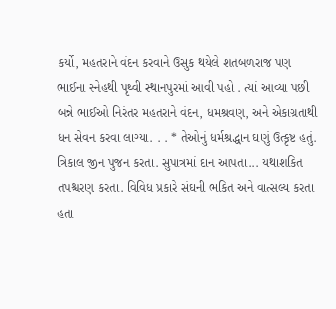કર્યો, મહતરાને વંદન કરવાને ઉસુક થયેલે શતબળરાજ પણ ભાઈના સ્નેહથી પૃથ્વી સ્થાનપુરમાં આવી પહો . ત્યાં આવ્યા પછી બન્ને ભાઈઓ નિરંતર મહતરાને વંદન, ધમશ્રવણ, અને એકાગ્રતાથી ધન સેવન કરવા લાગ્યા. . . * તેઓનું ધર્મશ્રદ્ધાન ઘણું ઉત્કૃષ્ટ હતું. ત્રિકાલ જીન પુજન કરતા. સુપાત્રમાં દાન આપતા... યથાશકિત તપશ્ચરણ કરતા. વિવિધ પ્રકારે સંઘની ભકિત અને વાત્સલ્ય કરતા હતા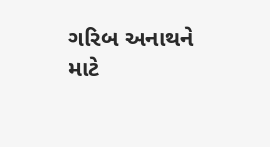ગરિબ અનાથને માટે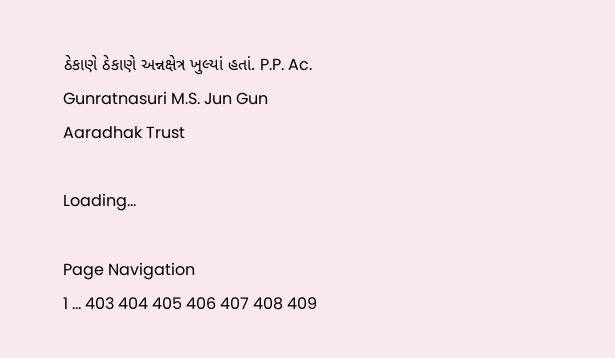ઠેકાણે ઠેકાણે અન્નક્ષેત્ર ખુલ્યાં હતાં. P.P. Ac. Gunratnasuri M.S. Jun Gun Aaradhak Trust

Loading...

Page Navigation
1 ... 403 404 405 406 407 408 409